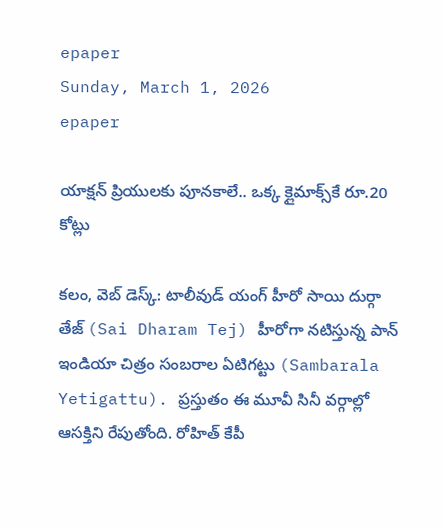epaper
Sunday, March 1, 2026
epaper

యాక్షన్ ప్రియులకు పూనకాలే.. ఒక్క క్లైమాక్స్‌కే రూ.20 కోట్లు

కలం, వెబ్ డెస్క్: టాలీవుడ్ యంగ్ హీరో సాయి దుర్గా తేజ్ (Sai Dharam Tej) హీరోగా నటిస్తున్న పాన్ ఇండియా చిత్రం సంబరాల ఏటిగట్టు (Sambarala Yetigattu). ప్రస్తుతం ఈ మూవీ సినీ వర్గాల్లో ఆసక్తిని రేపుతోంది. రోహిత్ కేపీ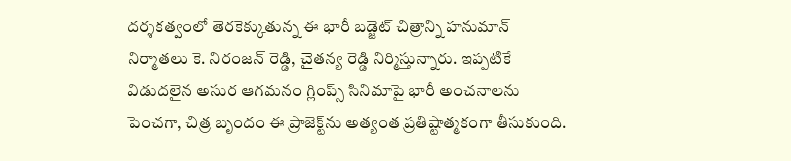దర్శకత్వంలో తెరకెక్కుతున్న ఈ భారీ బడ్జెట్ చిత్రాన్ని హనుమాన్ నిర్మాతలు కె. నిరంజన్ రెడ్డి, చైతన్య రెడ్డి నిర్మిస్తున్నారు. ఇప్పటికే విడుదలైన అసుర ఆగమనం గ్లింప్స్ సినిమాపై భారీ అంచనాలను పెంచగా, చిత్ర బృందం ఈ ప్రాజెక్ట్‌ను అత్యంత ప్రతిష్టాత్మకంగా తీసుకుంది.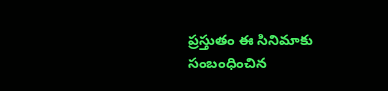ప్రస్తుతం ఈ సినిమాకు సంబంధించిన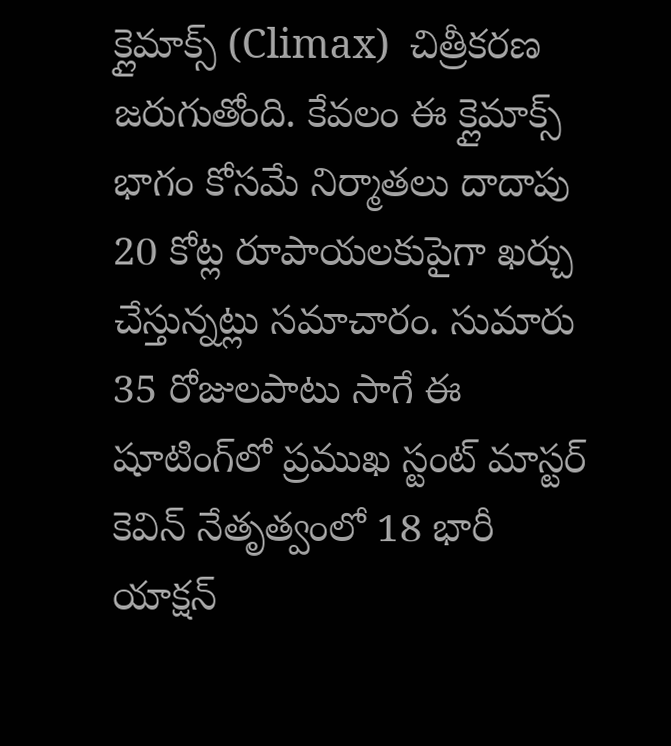క్లైమాక్స్ (Climax)  చిత్రీకరణ జరుగుతోంది. కేవలం ఈ క్లైమాక్స్ భాగం కోసమే నిర్మాతలు దాదాపు 20 కోట్ల రూపాయలకుపైగా ఖర్చు చేస్తున్నట్లు సమాచారం. సుమారు 35 రోజులపాటు సాగే ఈ షూటింగ్‌లో ప్రముఖ స్టంట్ మాస్టర్ కెవిన్ నేతృత్వంలో 18 భారీ యాక్షన్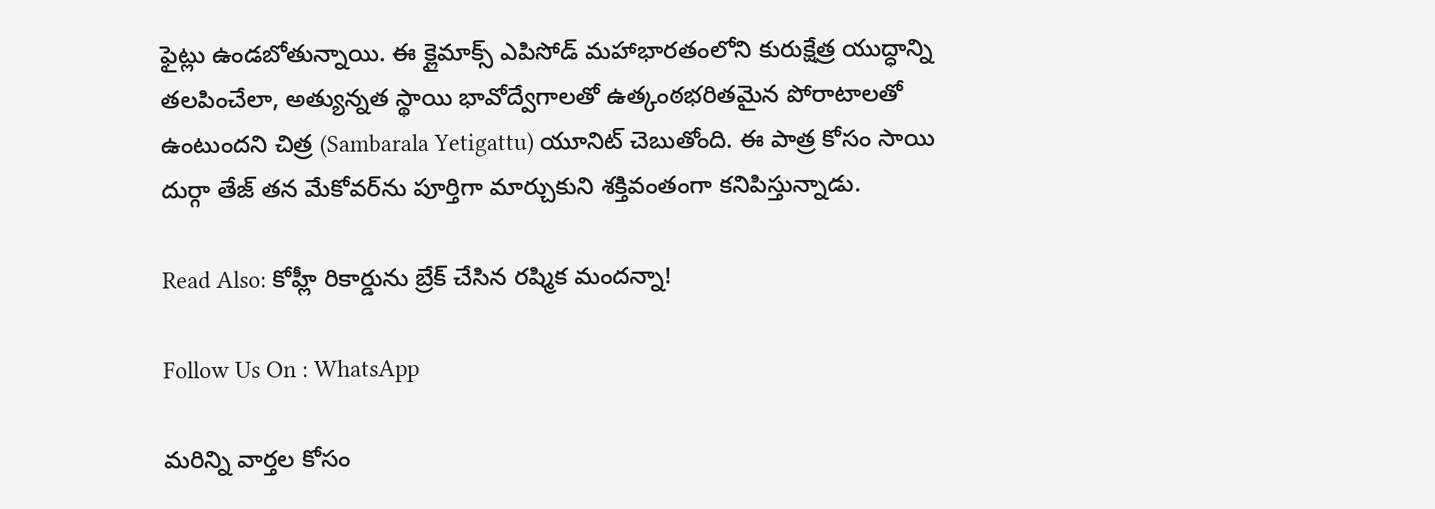ఫైట్లు ఉండబోతున్నాయి. ఈ క్లైమాక్స్ ఎపిసోడ్ మహాభారతంలోని కురుక్షేత్ర యుద్ధాన్ని తలపించేలా, అత్యున్నత స్థాయి భావోద్వేగాలతో ఉత్కంఠభరితమైన పోరాటాలతో ఉంటుందని చిత్ర (Sambarala Yetigattu) యూనిట్ చెబుతోంది. ఈ పాత్ర కోసం సాయి దుర్గా తేజ్ తన మేకోవర్‌ను పూర్తిగా మార్చుకుని శక్తివంతంగా కనిపిస్తున్నాడు.

Read Also: కోహ్లీ రికార్డును బ్రేక్ చేసిన ర‌ష్మిక మంద‌న్నా!

Follow Us On : WhatsApp

మ‌రిన్ని వార్త‌ల కోసం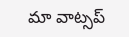మా వాట్స‌ప్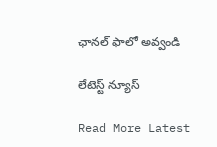ఛాన‌ల్ ఫాలో అవ్వండి

లేటెస్ట్ న్యూస్‌

Read More Latest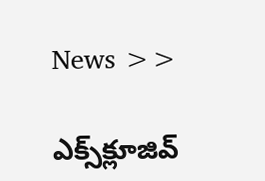News >>

ఎక్స్‌క్లూజివ్‌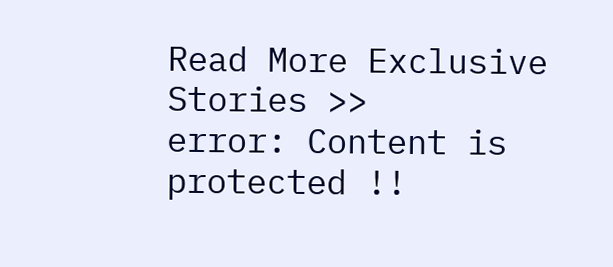Read More Exclusive Stories >>
error: Content is protected !!